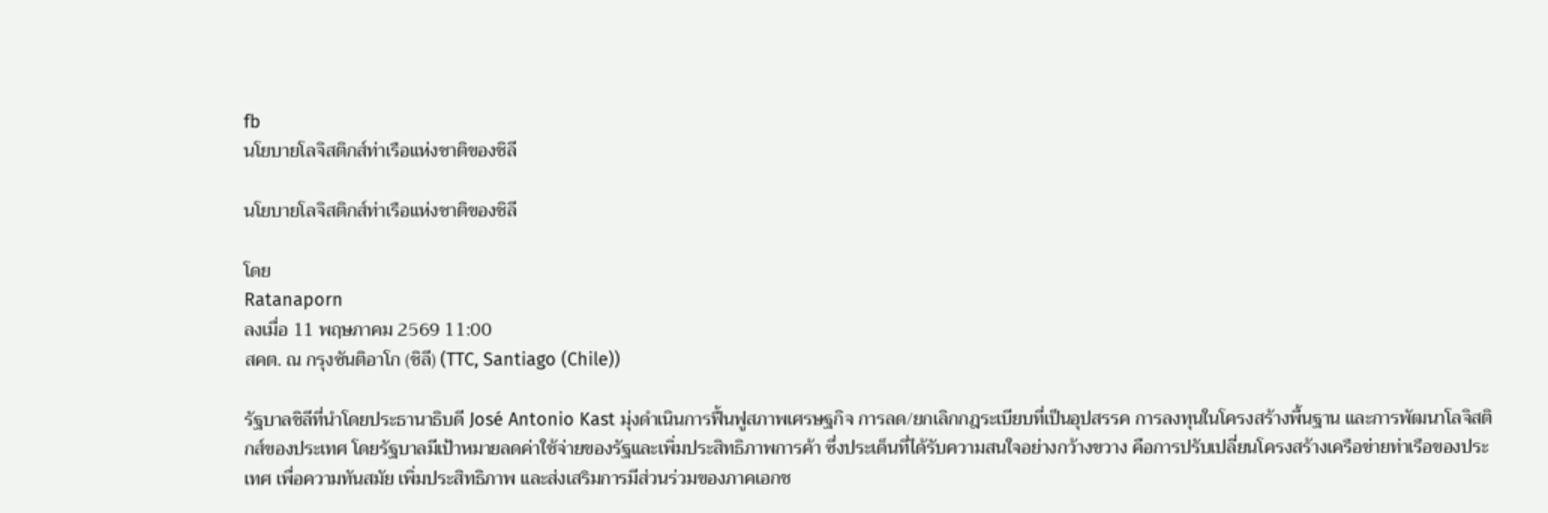fb
นโยบายโลจิสติกส์ท่าเรือแห่งชาติของชิลี

นโยบายโลจิสติกส์ท่าเรือแห่งชาติของชิลี

โดย
Ratanaporn
ลงเมื่อ 11 พฤษภาคม 2569 11:00
สคต. ณ กรุงซันติอาโก (ชิลี) (TTC, Santiago (Chile))

รัฐบาลชิลีที่นำโดยประธานาธิบดี José Antonio Kast มุ่งดำเนินการฟื้นฟูสภาพเศรษฐกิจ การลด/ยกเลิกกฎระเบียบที่เป็นอุปสรรค การลงทุนในโครงสร้างพื้นฐาน และการพัฒนาโลจิสติกส์ของประเทศ โดยรัฐบาลมีเป้าหมายลดค่าใช้จ่ายของรัฐและเพิ่มประสิทธิภาพการค้า ซึ่งประเด็นที่ได้รับความสนใจอย่างกว้างขวาง คือการปรับเปลี่ยนโครงสร้างเครือข่ายท่าเรือของประเทศ เพื่อความทันสมัย เพิ่มประสิทธิภาพ และส่งเสริมการมีส่วนร่วมของภาคเอกช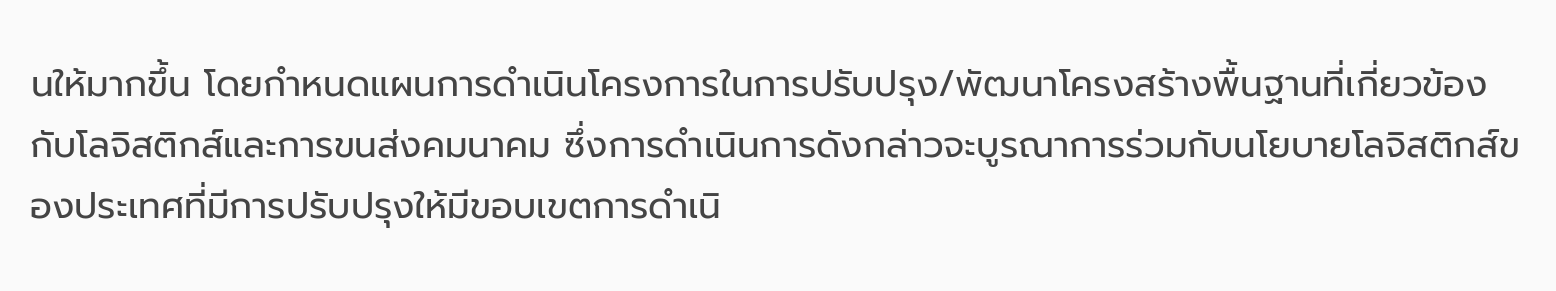นให้มากขึ้น โดยกำหนดแผนการดำเนินโครงการในการปรับปรุง/พัฒนาโครงสร้างพื้นฐานที่เกี่ยวข้องกับโลจิสติกส์และการขนส่งคมนาคม ซึ่งการดำเนินการดังกล่าวจะบูรณาการร่วมกับนโยบายโลจิสติกส์ของประเทศที่มีการปรับปรุงให้มีขอบเขตการดำเนิ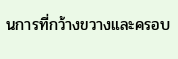นการที่กว้างขวางและครอบ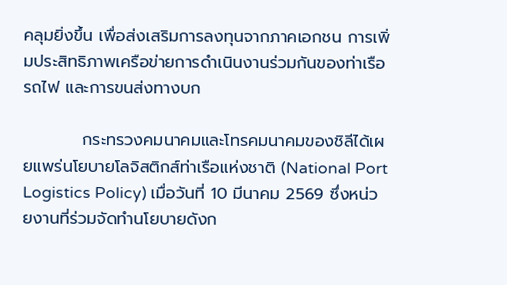คลุมยิ่งขึ้น เพื่อส่งเสริมการลงทุนจากภาคเอกชน การเพิ่มประสิทธิภาพเครือข่ายการดำเนินงานร่วมกันของท่าเรือ รถไฟ และการขนส่งทางบก

          กระทรวงคมนาคมและโทรคมนาคมของชิลีได้เผยแพร่นโยบายโลจิสติกส์ท่าเรือแห่งชาติ (National Port Logistics Policy) เมื่อวันที่ 10 มีนาคม 2569 ซึ่งหน่วยงานที่ร่วมจัดทำนโยบายดังก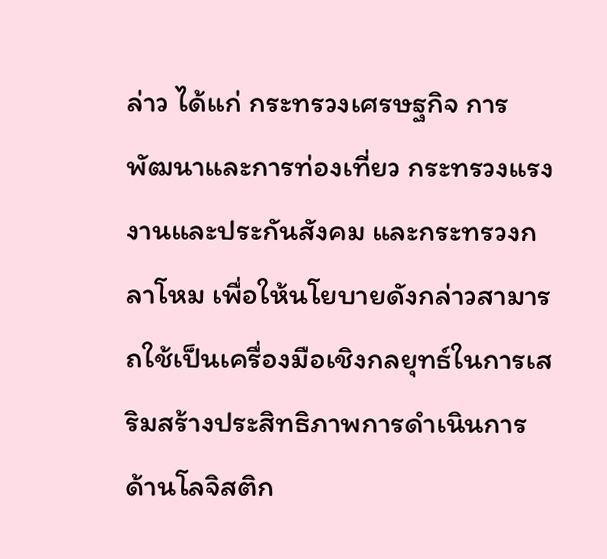ล่าว ได้แก่ กระทรวงเศรษฐกิจ การพัฒนาและการท่องเที่ยว กระทรวงแรงงานและประกันสังคม และกระทรวงกลาโหม เพื่อให้นโยบายดังกล่าวสามารถใช้เป็นเครื่องมือเชิงกลยุทธ์ในการเสริมสร้างประสิทธิภาพการดำเนินการด้านโลจิสติก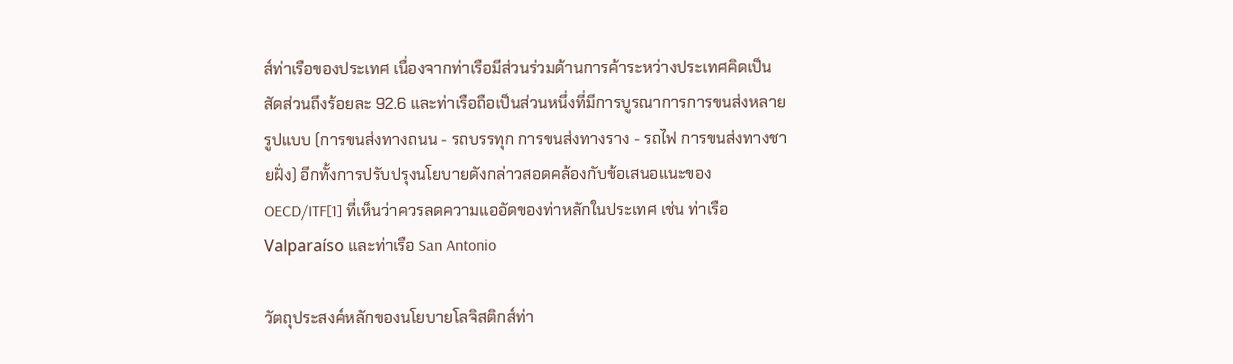ส์ท่าเรือของประเทศ เนื่องจากท่าเรือมีส่วนร่วมด้านการค้าระหว่างประเทศคิดเป็นสัดส่วนถึงร้อยละ 92.6 และท่าเรือถือเป็นส่วนหนึ่งที่มีการบูรณาการการขนส่งหลายรูปแบบ (การขนส่งทางถนน - รถบรรทุก การขนส่งทางราง - รถไฟ การขนส่งทางชายฝั่ง) อีกทั้งการปรับปรุงนโยบายดังกล่าวสอดคล้องกับข้อเสนอแนะของ OECD/ITF[1] ที่เห็นว่าควรลดความแออัดของท่าหลักในประเทศ เช่น ท่าเรือ Valparaíso และท่าเรือ San Antonio

วัตถุประสงค์หลักของนโยบายโลจิสติกส์ท่า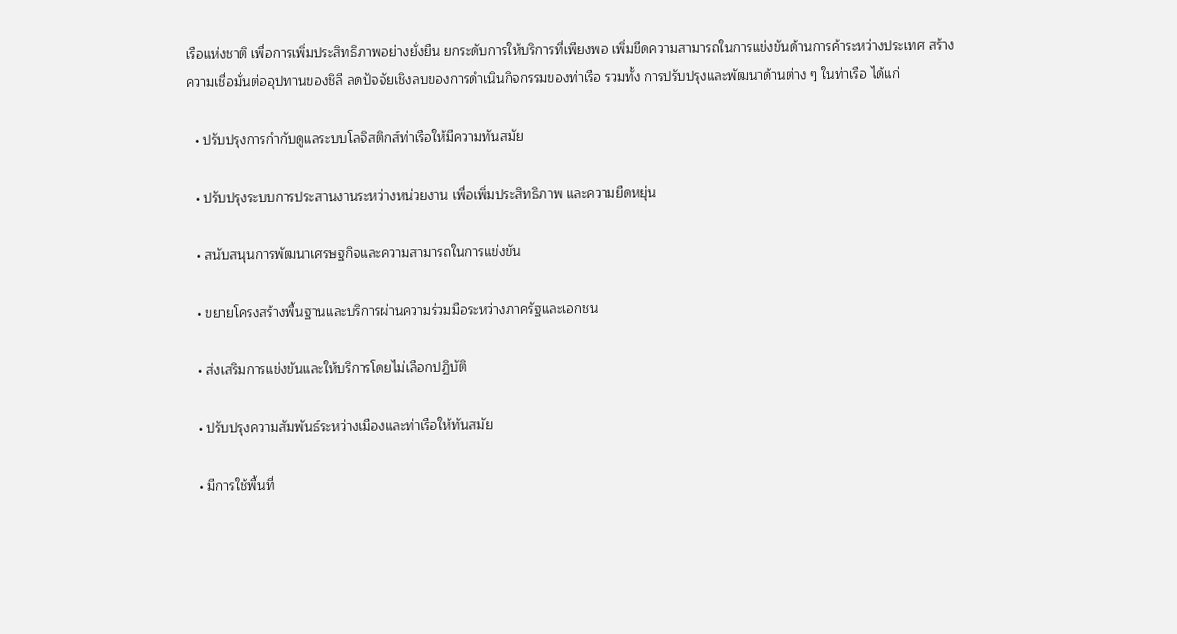เรือแห่งชาติ เพื่อการเพิ่มประสิทธิภาพอย่างยั่งยืน ยกระดับการให้บริการที่เพียงพอ เพิ่มขีดความสามารถในการแข่งขันด้านการค้าระหว่างประเทศ สร้างความเชื่อมั่นต่ออุปทานของชิลี ลดปัจจัยเชิงลบของการดำเนินกิจกรรมของท่าเรือ รวมทั้ง การปรับปรุงและพัฒนาด้านต่าง ๆ ในท่าเรือ ได้แก่

  • ปรับปรุงการกำกับดูแลระบบโลจิสติกส์ท่าเรือให้มีความทันสมัย

  • ปรับปรุงระบบการประสานงานระหว่างหน่วยงาน เพื่อเพิ่มประสิทธิภาพ และความยืดหยุ่น

  • สนับสนุนการพัฒนาเศรษฐกิจและความสามารถในการแข่งขัน

  • ขยายโครงสร้างพื้นฐานและบริการผ่านความร่วมมือระหว่างภาครัฐและเอกชน

  • ส่งเสริมการแข่งขันและให้บริการโดยไม่เลือกปฏิบัติ

  • ปรับปรุงความสัมพันธ์ระหว่างเมืองและท่าเรือให้ทันสมัย

  • มีการใช้พื้นที่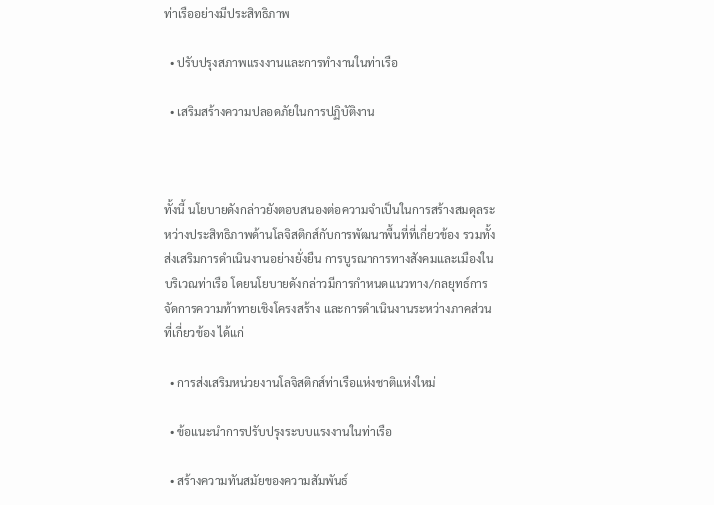ท่าเรืออย่างมีประสิทธิภาพ

  • ปรับปรุงสภาพแรงงานและการทำงานในท่าเรือ

  • เสริมสร้างความปลอดภัยในการปฏิบัติงาน



ทั้งนี้ นโยบายดังกล่าวยังตอบสนองต่อความจำเป็นในการสร้างสมดุลระหว่างประสิทธิภาพด้านโลจิสติกส์กับการพัฒนาพื้นที่ที่เกี่ยวข้อง รวมทั้ง ส่งเสริมการดำเนินงานอย่างยั่งยืน การบูรณาการทางสังคมและเมืองในบริเวณท่าเรือ โดยนโยบายดังกล่าวมีการกำหนดแนวทาง/กลยุทธ์การจัดการความท้าทายเชิงโครงสร้าง และการดำเนินงานระหว่างภาคส่วนที่เกี่ยวข้อง ได้แก่

  • การส่งเสริมหน่วยงานโลจิสติกส์ท่าเรือแห่งชาติแห่งใหม่

  • ข้อแนะนำการปรับปรุงระบบแรงงานในท่าเรือ

  • สร้างความทันสมัยของความสัมพันธ์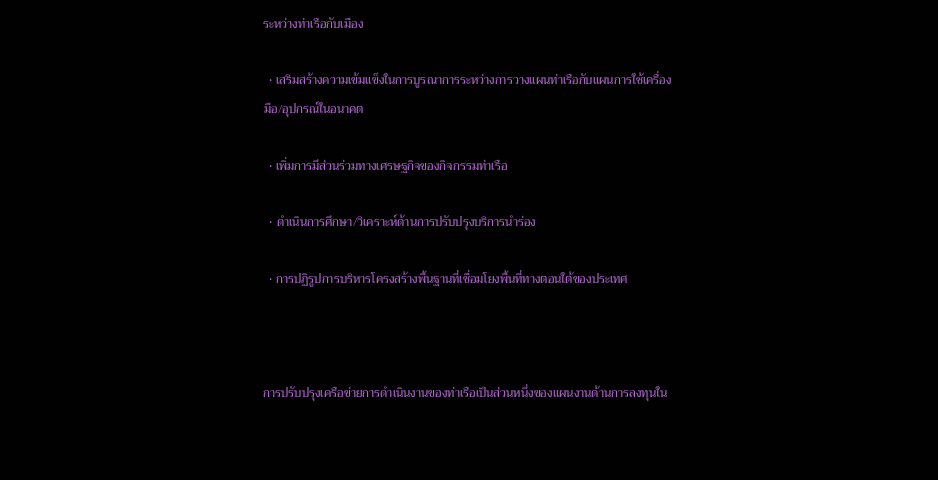ระหว่างท่าเรือกับเมือง

  • เสริมสร้างความเข้มแข็งในการบูรณาการระหว่างการวางแผนท่าเรือกับแผนการใช้เครื่องมือ/อุปกรณ์ในอนาคต

  • เพิ่มการมีส่วนร่วมทางเศรษฐกิจของกิจกรรมท่าเรือ

  • ดำเนินการศึกษา/วิเคราะห์ด้านการปรับปรุงบริการนำร่อง

  • การปฏิรูปการบริหารโครงสร้างพื้นฐานที่เชื่อมโยงพื้นที่ทางตอนใต้ของประเทศ



การปรับปรุงเครือข่ายการดำเนินงานของท่าเรือเป็นส่วนหนึ่งของแผนงานด้านการลงทุนใน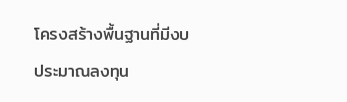โครงสร้างพื้นฐานที่มีงบประมาณลงทุน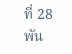ที่ 28 พัน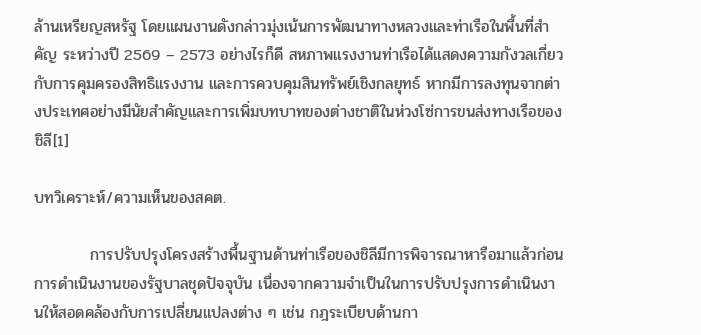ล้านเหรียญสหรัฐ โดยแผนงานดังกล่าวมุ่งเน้นการพัฒนาทางหลวงและท่าเรือในพื้นที่สำคัญ ระหว่างปี 2569 – 2573 อย่างไรก็ดี สหภาพแรงงานท่าเรือได้แสดงความกังวลเกี่ยวกับการคุมครองสิทธิแรงงาน และการควบคุมสินทรัพย์เชิงกลยุทธ์ หากมีการลงทุนจากต่างประเทศอย่างมีนัยสำคัญและการเพิ่มบทบาทของต่างชาติในห่วงโซ่การขนส่งทางเรือของชิลี[1]

บทวิเคราะห์/ความเห็นของสคต.

          การปรับปรุงโครงสร้างพื้นฐานด้านท่าเรือของชิลีมีการพิจารณาหารือมาแล้วก่อนการดำเนินงานของรัฐบาลชุดปัจจุบัน เนื่องจากความจำเป็นในการปรับปรุงการดำเนินงานให้สอดคล้องกับการเปลี่ยนแปลงต่าง ๆ เช่น กฎระเบียบด้านกา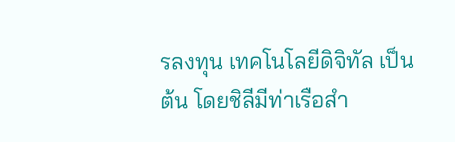รลงทุน เทคโนโลยีดิจิทัล เป็นต้น โดยชิลีมีท่าเรือสำ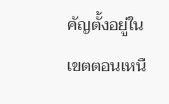คัญตั้งอยู่ในเขตตอนเหนื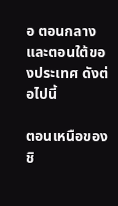อ ตอนกลาง และตอนใต้ของประเทศ ดังต่อไปนี้

ตอนเหนือของชิ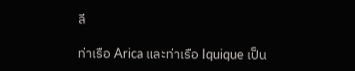ลี

ท่าเรือ Arica และท่าเรือ Iquique เป็น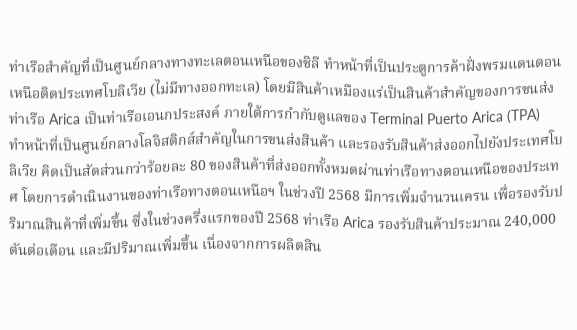ท่าเรือสำคัญที่เป็นศูนย์กลางทางทะเลตอนเหนือของชิลี ทำหน้าที่เป็นประตูการค้าฝั่งพรมแดนตอนเหนือติดประเทศโบลิเวีย (ไม่มีทางออกทะเล) โดยมีสินค้าเหมืองแร่เป็นสินค้าสำคัญของการขนส่ง ท่าเรือ Arica เป็นท่าเรือเอนกประสงค์ ภายใต้การกำกับดูแลของ Terminal Puerto Arica (TPA)  ทำหน้าที่เป็นศูนย์กลางโลจิสติกส์สำคัญในการขนส่งสินค้า และรองรับสินค้าส่งออกไปยังประเทศโบลิเวีย คิดเป็นสัดส่วนกว่าร้อยละ 80 ของสินค้าที่ส่งออกทั้งหมดผ่านท่าเรือทางตอนเหนือของประเทศ โดยการดำเนินงานของท่าเรือทางตอนเหนือฯ ในช่วงปี 2568 มีการเพิ่มจำนวนเครน เพื่อรองรับปริมาณสินค้าที่เพิ่มขึ้น ซึ่งในช่วงครึ่งแรกของปี 2568 ท่าเรือ Arica รองรับสินค้าประมาณ 240,000 ตันต่อเดือน และมีปริมาณเพิ่มขึ้น เนื่องจากการผลิตสิน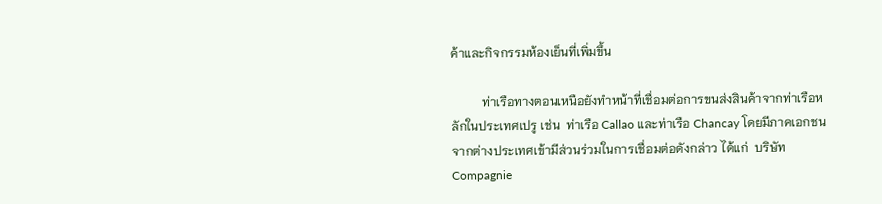ค้าและกิจกรรมห้องเย็นที่เพิ่มขึ้น

          ท่าเรือทางตอนเหนือยังทำหน้าที่เชื่อมต่อการขนส่งสินค้าจากท่าเรือหลักในประเทศเปรู เช่น  ท่าเรือ Callao และท่าเรือ Chancay โดยมีภาคเอกชนจากต่างประเทศเข้ามีส่วนร่วมในการเชื่อมต่อดังกล่าว ได้แก่  บริษัท Compagnie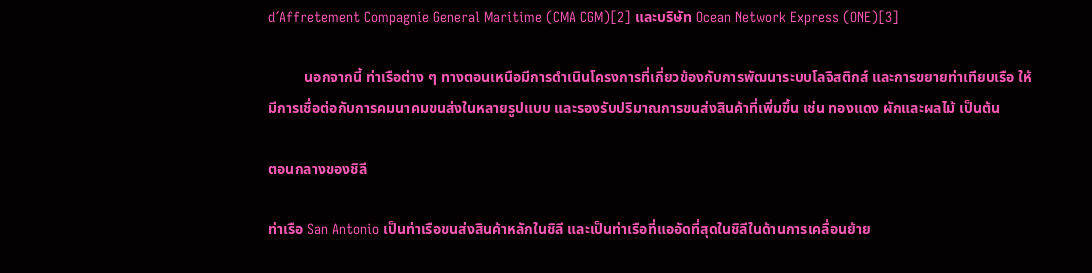d´Affretement Compagnie General Maritime (CMA CGM)[2] และบริษัท Ocean Network Express (ONE)[3]

          นอกจากนี้ ท่าเรือต่าง ๆ ทางตอนเหนือมีการดำเนินโครงการที่เกี่ยวข้องกับการพัฒนาระบบโลจิสติกส์ และการขยายท่าเทียบเรือ ให้มีการเชื่อต่อกับการคมนาคมขนส่งในหลายรูปแบบ และรองรับปริมาณการขนส่งสินค้าที่เพิ่มขึ้น เช่น ทองแดง ผักและผลไม้ เป็นต้น

ตอนกลางของชิลี

ท่าเรือ San Antonio เป็นท่าเรือขนส่งสินค้าหลักในชิลี และเป็นท่าเรือที่แออัดที่สุดในชิลีในด้านการเคลื่อนย้าย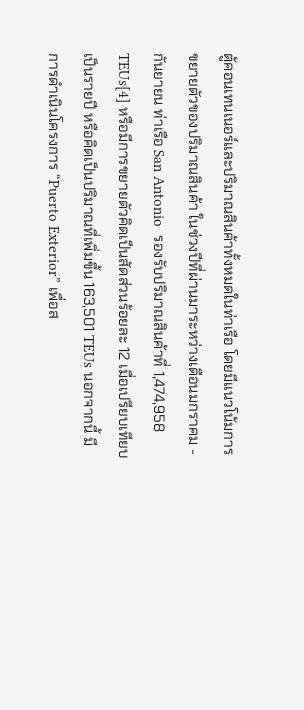ตู้คอนเทนเนอร์และปริมาณสินค้าทั้งหมดในท่าเรือ โดยมีแนวโน้มการขยายตัวของปริมาณสินค้า ในช่วงปีที่ผ่านมาระหว่างเดือนมกราคม - กันยายน ท่าเรือ San Antonio  รองรับปริมาณสินค้าที่ 1,474,958 TEUs[4] หรือมีการขยายตัวคิดเป็นสัดส่วนร้อยละ 12 เมื่อเปรียบเทียบเป็นรายปี หรือคิดเป็นปริมาณที่เพิ่มขึ้น 163,501 TEUs นอกจากนี้ มีการดำเนินโครงการ “Puerto Exterior” เพื่อส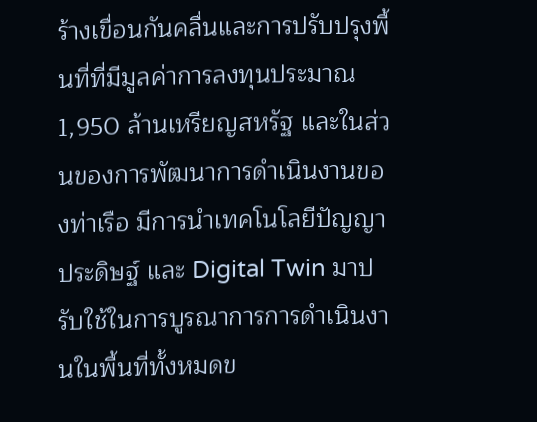ร้างเขื่อนกันคลื่นและการปรับปรุงพื้นที่ที่มีมูลค่าการลงทุนประมาณ 1,950 ล้านเหรียญสหรัฐ และในส่วนของการพัฒนาการดำเนินงานของท่าเรือ มีการนำเทคโนโลยีปัญญาประดิษฐ์ และ Digital Twin มาปรับใช้ในการบูรณาการการดำเนินงานในพื้นที่ทั้งหมดข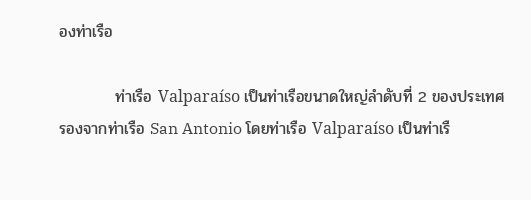องท่าเรือ

          ท่าเรือ Valparaíso เป็นท่าเรือขนาดใหญ่ลำดับที่ 2 ของประเทศ รองจากท่าเรือ San Antonio โดยท่าเรือ Valparaíso เป็นท่าเรื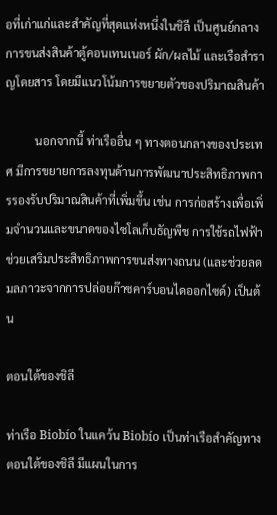อที่เก่าแก่และสำคัญที่สุดแห่งหนึ่งในชิลี เป็นศูนย์กลางการขนส่งสินค้าตู้คอนเทนเนอร์ ผัก/ผลไม้ และเรือสำราญโดยสาร โดยมีแนวโน้มการขยายตัวของปริมาณสินค้า

          นอกจากนี้ ท่าเรืออื่น ๆ ทางตอนกลางของประเทศ มีการขยายการลงทุนด้านการพัฒนาประสิทธิภาพการรองรับปริมาณสินค้าที่เพิ่มขึ้น เช่น การก่อสร้างเพื่อเพิ่มจำนวนและขนาดของไซโลเก็บธัญพืช การใช้รถไฟฟ้าช่วยเสริมประสิทธิภาพการขนส่งทางถนน (และช่วยลดมลภาวะจากการปล่อยก๊าซคาร์บอนไดออกไซด์) เป็นต้น

ตอนใต้ของชิลี

ท่าเรือ Biobío ในแคว้น Biobío เป็นท่าเรือสำคัญทางตอนใต้ของชิลี มีแผนในการ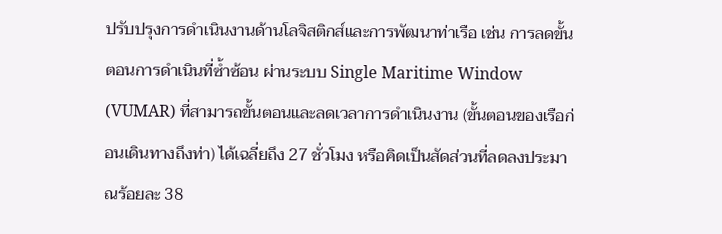ปรับปรุงการดำเนินงานด้านโลจิสติกส์และการพัฒนาท่าเรือ เช่น การลดขั้นตอนการดำเนินที่ซ้ำซ้อน ผ่านระบบ Single Maritime Window (VUMAR) ที่สามารถขั้นตอนและลดเวลาการดำเนินงาน (ขั้นตอนของเรือก่อนเดินทางถึงท่า) ได้เฉลี่ยถึง 27 ชั่วโมง หรือคิดเป็นสัดส่วนที่ลดลงประมาณร้อยละ 38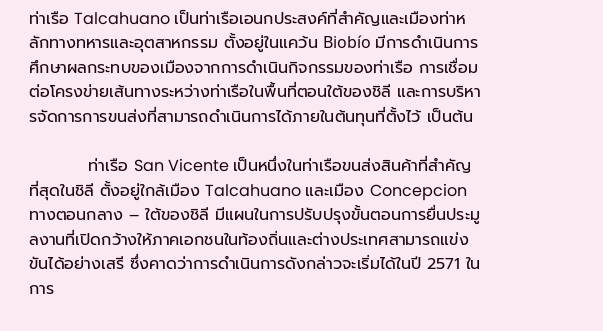ท่าเรือ Talcahuano เป็นท่าเรือเอนกประสงค์ที่สำคัญและเมืองท่าหลักทางทหารและอุตสาหกรรม ตั้งอยู่ในแคว้น Biobío มีการดำเนินการศึกษาผลกระทบของเมืองจากการดำเนินกิจกรรมของท่าเรือ การเชื่อมต่อโครงข่ายเส้นทางระหว่างท่าเรือในพื้นที่ตอนใต้ของชิลี และการบริหารจัดการการขนส่งที่สามารถดำเนินการได้ภายในต้นทุนที่ตั้งไว้ เป็นต้น

          ท่าเรือ San Vicente เป็นหนึ่งในท่าเรือขนส่งสินค้าที่สำคัญที่สุดในชิลี ตั้งอยู่ใกล้เมือง Talcahuano และเมือง Concepcion ทางตอนกลาง – ใต้ของชิลี มีแผนในการปรับปรุงขั้นตอนการยื่นประมูลงานที่เปิดกว้างให้ภาคเอกชนในท้องถิ่นและต่างประเทศสามารถแข่งขันได้อย่างเสรี ซึ่งคาดว่าการดำเนินการดังกล่าวจะเริ่มได้ในปี 2571 ในการ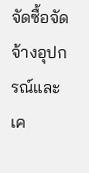จัดซื้อจัดจ้างอุปกรณ์และเค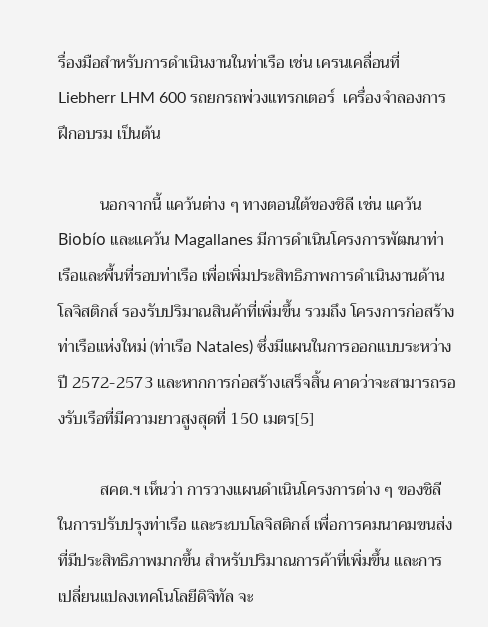รื่องมือสำหรับการดำเนินงานในท่าเรือ เช่น เครนเคลื่อนที่ Liebherr LHM 600 รถยกรถพ่วงแทรกเตอร์  เครื่องจำลองการฝึกอบรม เป็นต้น

          นอกจากนี้ แคว้นต่าง ๆ ทางตอนใต้ของชิลี เช่น แคว้น Biobío และแคว้น Magallanes มีการดำเนินโครงการพัฒนาท่าเรือและพื้นที่รอบท่าเรือ เพื่อเพิ่มประสิทธิภาพการดำเนินงานด้านโลจิสติกส์ รองรับปริมาณสินค้าที่เพิ่มขึ้น รวมถึง โครงการก่อสร้างท่าเรือแห่งใหม่ (ท่าเรือ Natales) ซึ่งมีแผนในการออกแบบระหว่างปี 2572-2573 และหากการก่อสร้างเสร็จสิ้น คาดว่าจะสามารถรองรับเรือที่มีความยาวสูงสุดที่ 150 เมตร[5]

          สคต.ฯ เห็นว่า การวางแผนดำเนินโครงการต่าง ๆ ของชิลีในการปรับปรุงท่าเรือ และระบบโลจิสติกส์ เพื่อการคมนาคมขนส่งที่มีประสิทธิภาพมากขึ้น สำหรับปริมาณการค้าที่เพิ่มขึ้น และการเปลี่ยนแปลงเทคโนโลยีดิจิทัล จะ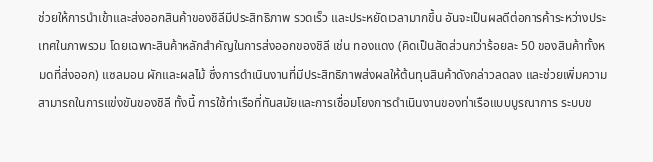ช่วยให้การนำเข้าและส่งออกสินค้าของชิลีมีประสิทธิภาพ รวดเร็ว และประหยัดเวลามากขึ้น อันจะเป็นผลดีต่อการค้าระหว่างประเทศในภาพรวม โดยเฉพาะสินค้าหลักสำคัญในการส่งออกของชิลี เช่น ทองแดง (คิดเป็นสัดส่วนกว่าร้อยละ 50 ของสินค้าทั้งหมดที่ส่งออก) แซลมอน ผักและผลไม้ ซึ่งการดำเนินงานที่มีประสิทธิภาพส่งผลให้ต้นทุนสินค้าดังกล่าวลดลง และช่วยเพิ่มความสามารถในการแข่งขันของชิลี ทั้งนี้ การใช้ท่าเรือที่ทันสมัยและการเชื่อมโยงการดำเนินงานของท่าเรือแบบบูรณาการ ระบบข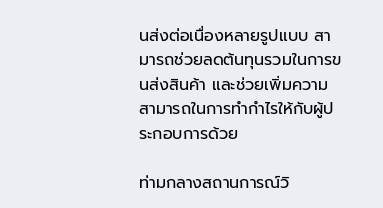นส่งต่อเนื่องหลายรูปแบบ สามารถช่วยลดต้นทุนรวมในการขนส่งสินค้า และช่วยเพิ่มความสามารถในการทำกำไรให้กับผู้ประกอบการด้วย

ท่ามกลางสถานการณ์วิ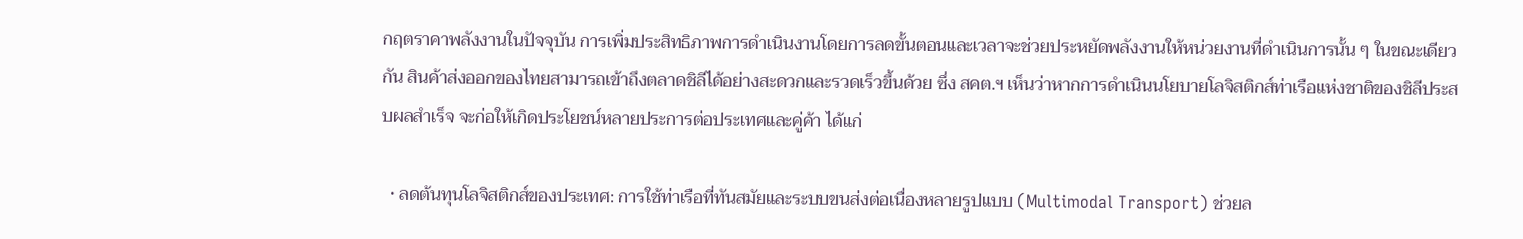กฤตราคาพลังงานในปัจจุบัน การเพิ่มประสิทธิภาพการดำเนินงานโดยการลดขั้นตอนและเวลาจะช่วยประหยัดพลังงานให้หน่วยงานที่ดำเนินการนั้น ๆ ในขณะเดียวกัน สินค้าส่งออกของไทยสามารถเข้าถึงตลาดชิลีได้อย่างสะดวกและรวดเร็วขึ้นด้วย ซึ่ง สคต.ฯ เห็นว่าหากการดำเนินนโยบายโลจิสติกส์ท่าเรือแห่งชาติของชิลีประสบผลสำเร็จ จะก่อให้เกิดประโยชน์หลายประการต่อประเทศและคู่ค้า ได้แก่

  • ลดต้นทุนโลจิสติกส์ของประเทศ: การใช้ท่าเรือที่ทันสมัยและระบบขนส่งต่อเนื่องหลายรูปแบบ (Multimodal Transport) ช่วยล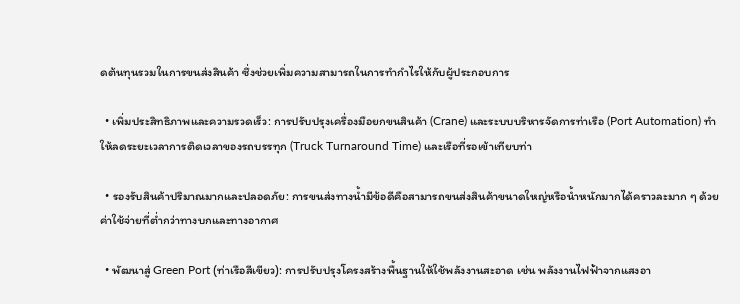ดต้นทุนรวมในการขนส่งสินค้า ซึ่งช่วยเพิ่มความสามารถในการทำกำไรให้กับผู้ประกอบการ

  • เพิ่มประสิทธิภาพและความรวดเร็ว: การปรับปรุงเครื่องมือยกขนสินค้า (Crane) และระบบบริหารจัดการท่าเรือ (Port Automation) ทำให้ลดระยะเวลาการติดเวลาของรถบรรทุก (Truck Turnaround Time) และเรือที่รอเข้าเทียบท่า

  • รองรับสินค้าปริมาณมากและปลอดภัย: การขนส่งทางน้ำมีข้อดีคือสามารถขนส่งสินค้าขนาดใหญ่หรือน้ำหนักมากได้คราวละมาก ๆ ด้วยค่าใช้จ่ายที่ต่ำกว่าทางบกและทางอากาศ

  • พัฒนาสู่ Green Port (ท่าเรือสีเขียว): การปรับปรุงโครงสร้างพื้นฐานให้ใช้พลังงานสะอาด เช่น พลังงานไฟฟ้าจากแสงอา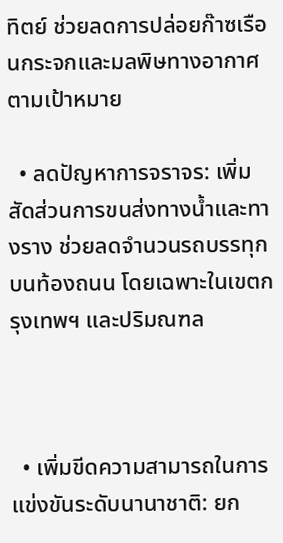ทิตย์ ช่วยลดการปล่อยก๊าซเรือนกระจกและมลพิษทางอากาศ ตามเป้าหมาย

  • ลดปัญหาการจราจร: เพิ่มสัดส่วนการขนส่งทางน้ำและทางราง ช่วยลดจำนวนรถบรรทุกบนท้องถนน โดยเฉพาะในเขตกรุงเทพฯ และปริมณฑล



  • เพิ่มขีดความสามารถในการแข่งขันระดับนานาชาติ: ยก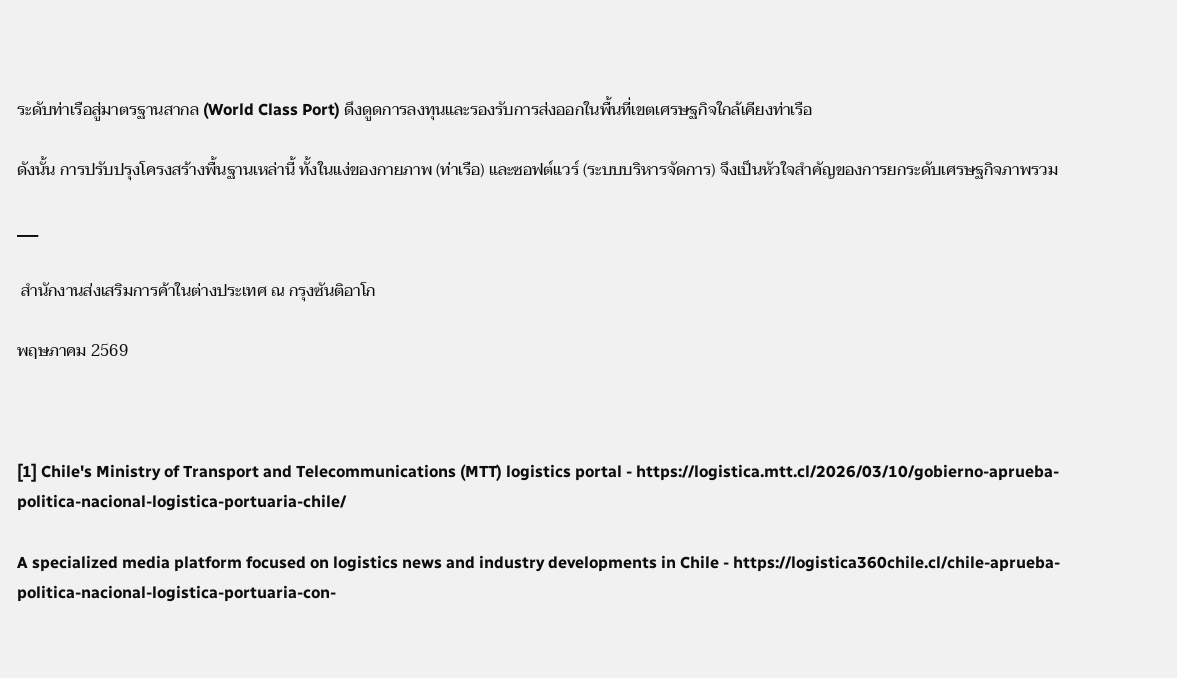ระดับท่าเรือสู่มาตรฐานสากล (World Class Port) ดึงดูดการลงทุนและรองรับการส่งออกในพื้นที่เขตเศรษฐกิจใกล้เคียงท่าเรือ

ดังนั้น การปรับปรุงโครงสร้างพื้นฐานเหล่านี้ ทั้งในแง่ของกายภาพ (ท่าเรือ) และซอฟต์แวร์ (ระบบบริหารจัดการ) จึงเป็นหัวใจสำคัญของการยกระดับเศรษฐกิจภาพรวม

___

 สำนักงานส่งเสริมการค้าในต่างประเทศ ณ กรุงซันติอาโก

พฤษภาคม 2569



[1] Chile's Ministry of Transport and Telecommunications (MTT) logistics portal - https://logistica.mtt.cl/2026/03/10/gobierno-aprueba-politica-nacional-logistica-portuaria-chile/

A specialized media platform focused on logistics news and industry developments in Chile - https://logistica360chile.cl/chile-aprueba-politica-nacional-logistica-portuaria-con-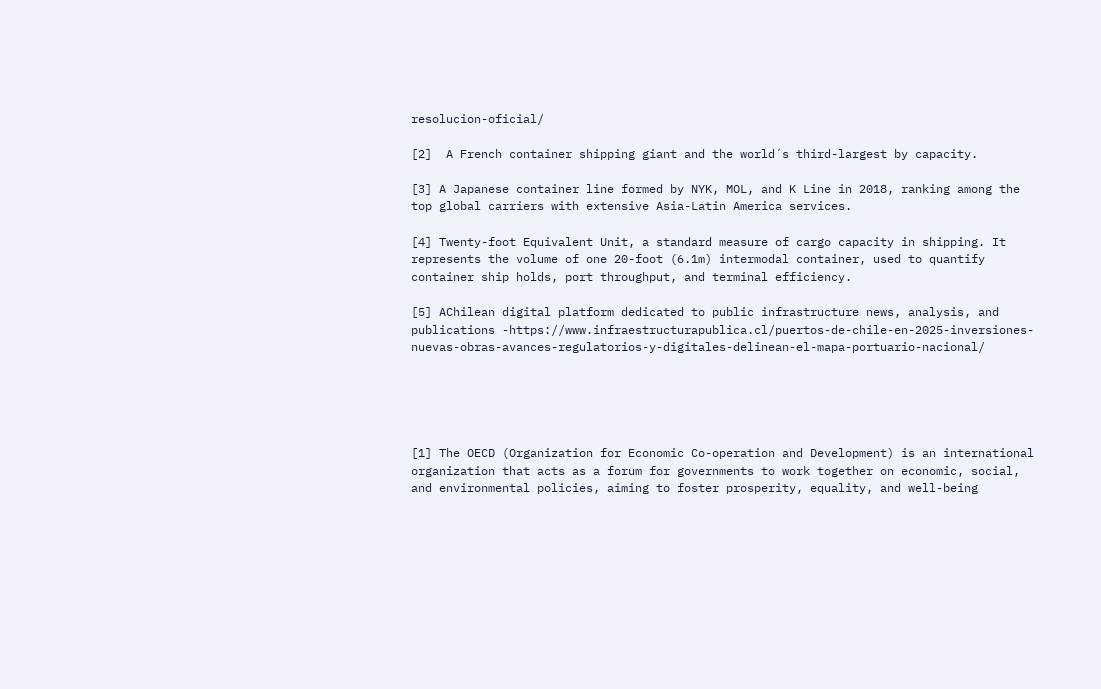resolucion-oficial/

[2]  A French container shipping giant and the world´s third-largest by capacity.

[3] A Japanese container line formed by NYK, MOL, and K Line in 2018, ranking among the top global carriers with extensive Asia-Latin America services.

[4] Twenty-foot Equivalent Unit, a standard measure of cargo capacity in shipping. It represents the volume of one 20-foot (6.1m) intermodal container, used to quantify container ship holds, port throughput, and terminal efficiency.

[5] AChilean digital platform dedicated to public infrastructure news, analysis, and publications -https://www.infraestructurapublica.cl/puertos-de-chile-en-2025-inversiones-nuevas-obras-avances-regulatorios-y-digitales-delinean-el-mapa-portuario-nacional/





[1] The OECD (Organization for Economic Co-operation and Development) is an international organization that acts as a forum for governments to work together on economic, social, and environmental policies, aiming to foster prosperity, equality, and well-being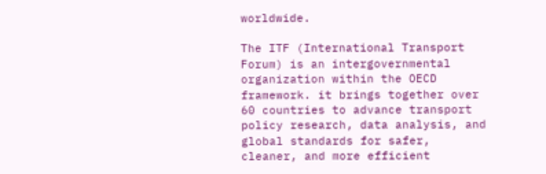worldwide.

The ITF (International Transport Forum) is an intergovernmental organization within the OECD framework. it brings together over 60 countries to advance transport policy research, data analysis, and global standards for safer, cleaner, and more efficient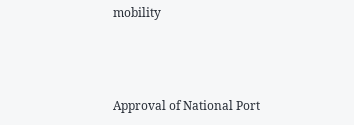mobility



Approval of National Port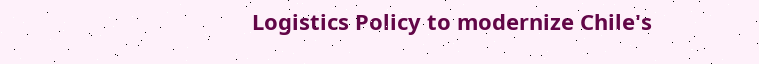Logistics Policy to modernize Chile's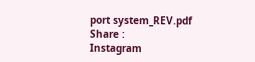port system_REV.pdf
Share :
Instagram